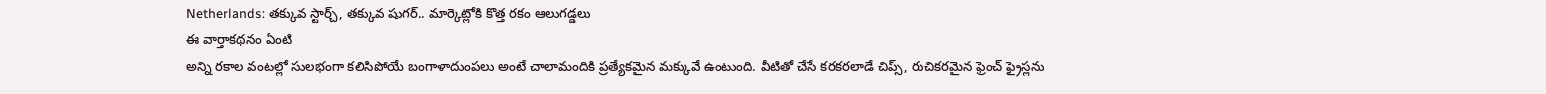Netherlands: తక్కువ స్టార్చ్, తక్కువ షుగర్.. మార్కెట్లోకి కొత్త రకం ఆలుగడ్డలు
ఈ వార్తాకథనం ఏంటి
అన్ని రకాల వంటల్లో సులభంగా కలిసిపోయే బంగాళాదుంపలు అంటే చాలామందికి ప్రత్యేకమైన మక్కువే ఉంటుంది. వీటితో చేసే కరకరలాడే చిప్స్, రుచికరమైన ఫ్రెంచ్ ఫ్రైస్లను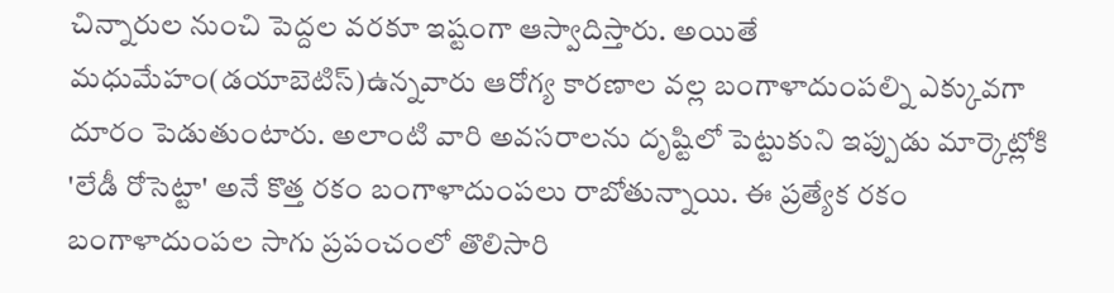చిన్నారుల నుంచి పెద్దల వరకూ ఇష్టంగా ఆస్వాదిస్తారు. అయితే మధుమేహం(డయాబెటిస్)ఉన్నవారు ఆరోగ్య కారణాల వల్ల బంగాళాదుంపల్ని ఎక్కువగా దూరం పెడుతుంటారు. అలాంటి వారి అవసరాలను దృష్టిలో పెట్టుకుని ఇప్పుడు మార్కెట్లోకి 'లేడీ రోసెట్టా' అనే కొత్త రకం బంగాళాదుంపలు రాబోతున్నాయి. ఈ ప్రత్యేక రకం బంగాళాదుంపల సాగు ప్రపంచంలో తొలిసారి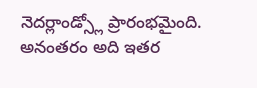నెదర్లాండ్స్లో ప్రారంభమైంది. అనంతరం అది ఇతర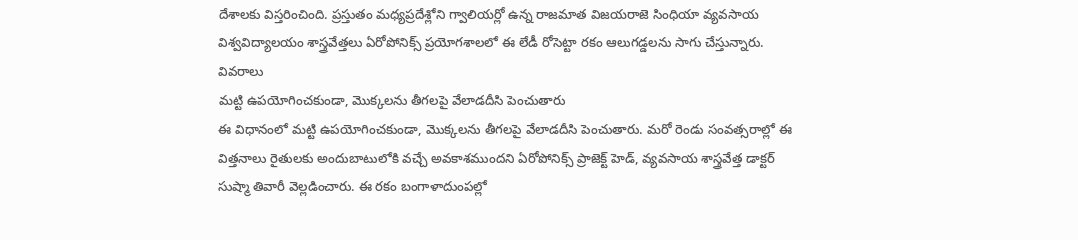దేశాలకు విస్తరించింది. ప్రస్తుతం మధ్యప్రదేశ్లోని గ్వాలియర్లో ఉన్న రాజమాత విజయరాజె సింధియా వ్యవసాయ విశ్వవిద్యాలయం శాస్త్రవేత్తలు ఏరోపోనిక్స్ ప్రయోగశాలలో ఈ లేడీ రోసెట్టా రకం ఆలుగడ్డలను సాగు చేస్తున్నారు.
వివరాలు
మట్టి ఉపయోగించకుండా, మొక్కలను తీగలపై వేలాడదీసి పెంచుతారు
ఈ విధానంలో మట్టి ఉపయోగించకుండా, మొక్కలను తీగలపై వేలాడదీసి పెంచుతారు. మరో రెండు సంవత్సరాల్లో ఈ విత్తనాలు రైతులకు అందుబాటులోకి వచ్చే అవకాశముందని ఏరోపోనిక్స్ ప్రాజెక్ట్ హెడ్, వ్యవసాయ శాస్త్రవేత్త డాక్టర్ సుష్మా తివారీ వెల్లడించారు. ఈ రకం బంగాళాదుంపల్లో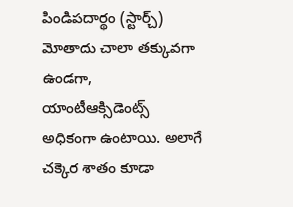పిండిపదార్థం (స్టార్చ్) మోతాదు చాలా తక్కువగా ఉండగా, యాంటీఆక్సిడెంట్స్ అధికంగా ఉంటాయి. అలాగే చక్కెర శాతం కూడా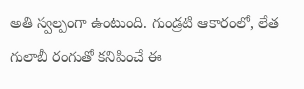అతి స్వల్పంగా ఉంటుంది. గుండ్రటి ఆకారంలో, లేత గులాబీ రంగుతో కనిపించే ఈ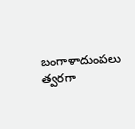బంగాళాదుంపలు త్వరగా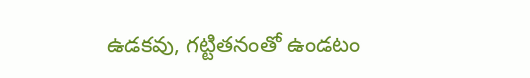ఉడకవు, గట్టితనంతో ఉండటం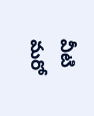వీటి మరో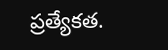ప్రత్యేకత.